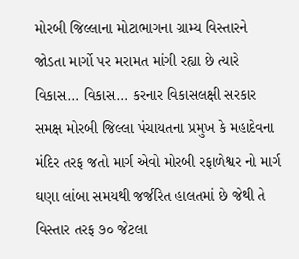મોરબી જિલ્લાના મોટાભાગના ગ્રામ્ય વિસ્તારને જોડતા માર્ગો પર મરામત માંગી રહ્યા છે ત્યારે વિકાસ… વિકાસ… કરનાર વિકાસલક્ષી સરકાર સમક્ષ મોરબી જિલ્લા પંચાયતના પ્રમુખ કે મહાદેવના મંદિર તરફ જતો માર્ગ એવો મોરબી રફાળેશ્વર નો માર્ગ ઘણા લાંબા સમયથી જર્જરિત હાલતમાં છે જેથી તે વિસ્તાર તરફ ૭૦ જેટલા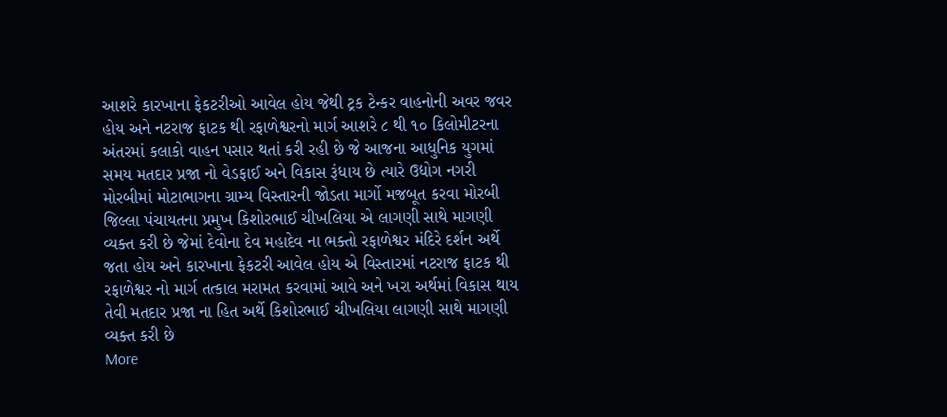આશરે કારખાના ફેકટરીઓ આવેલ હોય જેથી ટ્રક ટેન્કર વાહનોની અવર જવર હોય અને નટરાજ ફાટક થી રફાળેશ્વરનો માર્ગ આશરે ૮ થી ૧૦ કિલોમીટરના અંતરમાં કલાકો વાહન પસાર થતાં કરી રહી છે જે આજના આધુનિક યુગમાં સમય મતદાર પ્રજા નો વેડફાઈ અને વિકાસ રૂંધાય છે ત્યારે ઉદ્યોગ નગરી મોરબીમાં મોટાભાગના ગ્રામ્ય વિસ્તારની જોડતા માર્ગો મજબૂત કરવા મોરબી જિલ્લા પંચાયતના પ્રમુખ કિશોરભાઈ ચીખલિયા એ લાગણી સાથે માગણી વ્યક્ત કરી છે જેમાં દેવોના દેવ મહાદેવ ના ભક્તો રફાળેશ્વર મંદિરે દર્શન અર્થે જતા હોય અને કારખાના ફેકટરી આવેલ હોય એ વિસ્તારમાં નટરાજ ફાટક થી રફાળેશ્વર નો માર્ગ તત્કાલ મરામત કરવામાં આવે અને ખરા અર્થમાં વિકાસ થાય તેવી મતદાર પ્રજા ના હિત અર્થે કિશોરભાઈ ચીખલિયા લાગણી સાથે માગણી વ્યક્ત કરી છે
More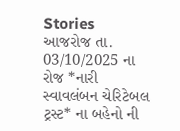Stories
આજરોજ તા. 03/10/2025 ના રોજ *નારી સ્વાવલંબન ચેરિટેબલ ટ્રસ્ટ* ના બહેનો ની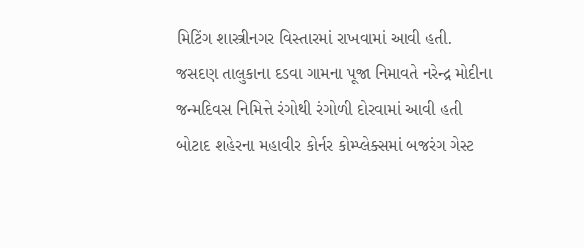મિટિંગ શાસ્ત્રીનગર વિસ્તારમાં રાખવામાં આવી હતી.
જસદણ તાલુકાના દડવા ગામના પૂજા નિમાવતે નરેન્દ્ર મોદીના જન્મદિવસ નિમિત્તે રંગોથી રંગોળી દોરવામાં આવી હતી
બોટાદ શહેરના મહાવીર કોર્નર કોમ્પ્લેક્સમાં બજરંગ ગેસ્ટ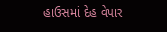હાઉસમાં દેહ વેપાર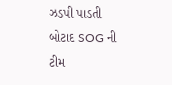ઝડપી પાડતી બોટાદ SOG ની ટીમ